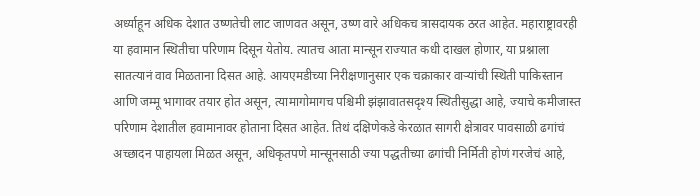अर्ध्याहून अधिक देशात उष्णतेची लाट जाणवत असून, उष्ण वारे अधिकच त्रासदायक ठरत आहेत. महाराष्ट्रावरही या हवामान स्थितीचा परिणाम दिसून येतोय. त्यातच आता मान्सून राज्यात कधी दाखल होणार, या प्रश्नाला सातत्यानं वाव मिळताना दिसत आहे. आयएमडीच्या निरीक्षणानुसार एक चक्राकार वाऱ्यांची स्थिती पाकिस्तान आणि जम्मू भागावर तयार होत असून, त्यामागोमागच पश्चिमी झंझावातसदृश्य स्थितीसुद्धा आहे, ज्याचे कमीजास्त परिणाम देशातील हवामानावर होताना दिसत आहेत. तिथं दक्षिणेकडे केरळात सागरी क्षेत्रावर पावसाळी ढगांचं अच्छादन पाहायला मिळत असून, अधिकृतपणे मान्सूनसाठी ज्या पद्धतीच्या ढगांची निर्मिती होणं गरजेचं आहे,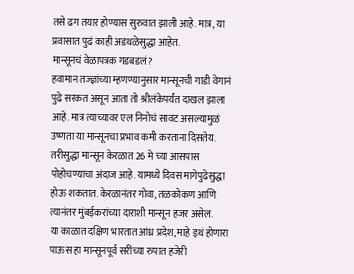तसे ढग तयार होण्यास सुरुवात झाली आहे. मात्र, या प्रवासात पुढं काही अडथळेसुद्धा आहेत.
मान्सूनचं वेळापत्रक गडबडलं?
हवामान तज्ज्ञांच्या म्हणण्यानुसार मान्सूनची गाडी वेगानं पुढे सरकत असून आता तो श्रीलंकेपर्यंत दाखल झाला आहे. मात्र त्याच्यावर एल निनोचं सावट असल्यामुळं उष्णता या मान्सूनचा प्रभाव कमी करताना दिसतेय. तरीसुद्धा मान्सून केरळात 26 मे च्या आसपास पोहोचण्याचा अंदाज आहे. यामध्ये दिवस मागेपुढेसुद्धा होऊ शकतात. केरळानंतर गोवा, तळकोकण आणि त्यानंतर मुंबईकरांच्या दाराशी मान्सून हजर असेल.
या काळात दक्षिण भारतात आंध्र प्रदेश, माहे इथं होणारा पाऊस हा मान्सूनपूर्व सरींच्या रुपात हजेरी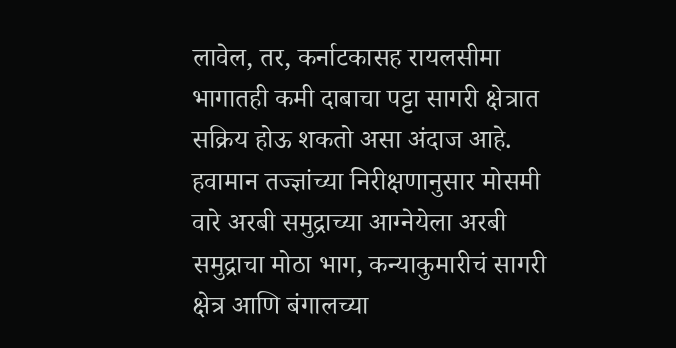लावेल, तर, कर्नाटकासह रायलसीमा भागातही कमी दाबाचा पट्टा सागरी क्षेत्रात सक्रिय होऊ शकतो असा अंदाज आहे. हवामान तज्ज्ञांच्या निरीक्षणानुसार मोसमी वारे अरबी समुद्राच्या आग्नेयेला अरबी समुद्राचा मोठा भाग, कन्याकुमारीचं सागरी क्षेत्र आणि बंगालच्या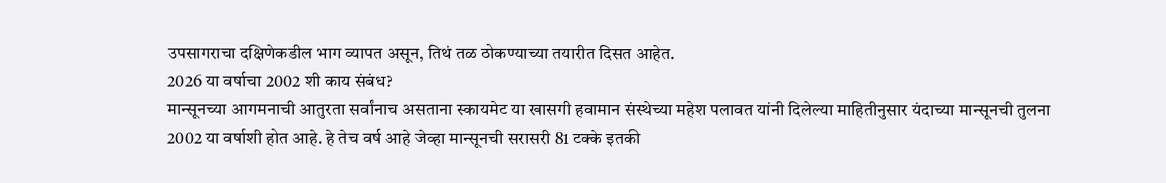उपसागराचा दक्षिणेकडील भाग व्यापत असून, तिथं तळ ठोकण्याच्या तयारीत दिसत आहेत.
2026 या वर्षाचा 2002 शी काय संबंध?
मान्सूनच्या आगमनाची आतुरता सर्वांनाच असताना स्कायमेट या खासगी हवामान संस्थेच्या महेश पलावत यांनी दिलेल्या माहितीनुसार यंदाच्या मान्सूनची तुलना 2002 या वर्षाशी होत आहे. हे तेच वर्ष आहे जेव्हा मान्सूनची सरासरी 81 टक्के इतकी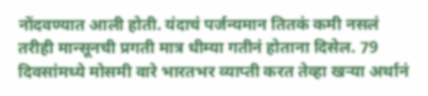नोंदवण्यात आली होती. यंदाचं पर्जन्यमान तितकं कमी नसलं तरीही मान्सूनची प्रगती मात्र धीम्या गतीनं होताना दिसेल. 79 दिवसांमध्ये मोसमी वारे भारतभर व्याप्ती करत तेव्हा खऱ्या अर्थानं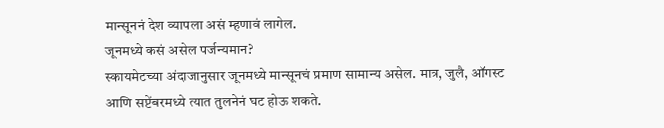मान्सूननं देश व्यापला असं म्हणावं लागेल.
जूनमध्ये कसं असेल पर्जन्यमान?
स्कायमेटच्या अंदाजानुसार जूनमध्ये मान्सूनचं प्रमाण सामान्य असेल. मात्र, जुलै, ऑगस्ट आणि सप्टेंबरमध्ये त्यात तुलनेनं घट होऊ शकते.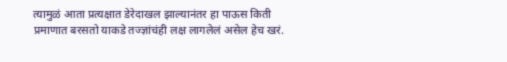त्यामुळं आता प्रत्यक्षात डेरेदाखल झाल्यानंतर हा पाऊस किती प्रमाणात बरसतो याकडे तज्ज्ञांचंही लक्ष लागलेलं असेल हेच खरं.